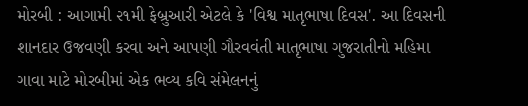મોરબી : આગામી ૨૧મી ફેબ્રુઆરી એટલે કે 'વિશ્વ માતૃભાષા દિવસ'. આ દિવસની શાનદાર ઉજવણી કરવા અને આપણી ગૌરવવંતી માતૃભાષા ગુજરાતીનો મહિમા ગાવા માટે મોરબીમાં એક ભવ્ય કવિ સંમેલનનું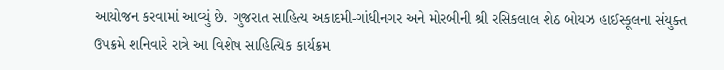આયોજન કરવામાં આવ્યું છે. ગુજરાત સાહિત્ય અકાદમી-ગાંધીનગર અને મોરબીની શ્રી રસિકલાલ શેઠ બોયઝ હાઈસ્કૂલના સંયુક્ત ઉપક્રમે શનિવારે રાત્રે આ વિશેષ સાહિત્યિક કાર્યક્રમ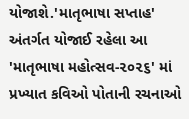યોજાશે.'માતૃભાષા સપ્તાહ' અંતર્ગત યોજાઈ રહેલા આ 'માતૃભાષા મહોત્સવ-૨૦૨૬' માં પ્રખ્યાત કવિઓ પોતાની રચનાઓ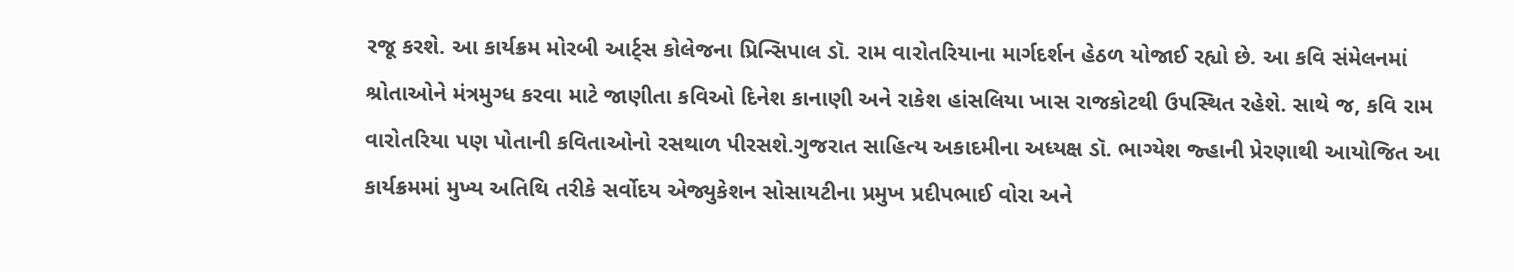રજૂ કરશે. આ કાર્યક્રમ મોરબી આર્ટ્સ કોલેજના પ્રિન્સિપાલ ડૉ. રામ વારોતરિયાના માર્ગદર્શન હેઠળ યોજાઈ રહ્યો છે. આ કવિ સંમેલનમાં શ્રોતાઓને મંત્રમુગ્ધ કરવા માટે જાણીતા કવિઓ દિનેશ કાનાણી અને રાકેશ હાંસલિયા ખાસ રાજકોટથી ઉપસ્થિત રહેશે. સાથે જ, કવિ રામ વારોતરિયા પણ પોતાની કવિતાઓનો રસથાળ પીરસશે.ગુજરાત સાહિત્ય અકાદમીના અધ્યક્ષ ડૉ. ભાગ્યેશ જ્હાની પ્રેરણાથી આયોજિત આ કાર્યક્રમમાં મુખ્ય અતિથિ તરીકે સર્વોદય એજ્યુકેશન સોસાયટીના પ્રમુખ પ્રદીપભાઈ વોરા અને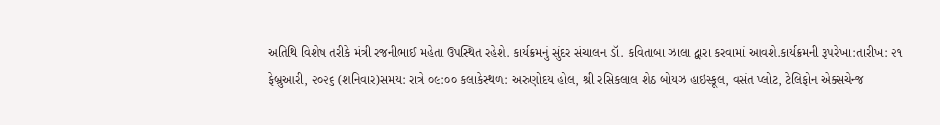અતિથિ વિશેષ તરીકે મંત્રી રજનીભાઈ મહેતા ઉપસ્થિત રહેશે. કાર્યક્રમનું સુંદર સંચાલન ડૉ. કવિતાબા ઝાલા દ્વારા કરવામાં આવશે.કાર્યક્રમની રૂપરેખા:તારીખ: ૨૧ ફેબ્રુઆરી, ૨૦૨૬ (શનિવાર)સમય: રાત્રે ૦૯:૦૦ કલાકેસ્થળ: અરુણોદય હોલ, શ્રી રસિકલાલ શેઠ બોયઝ હાઇસ્કૂલ, વસંત પ્લોટ, ટેલિફોન એક્સચેન્જ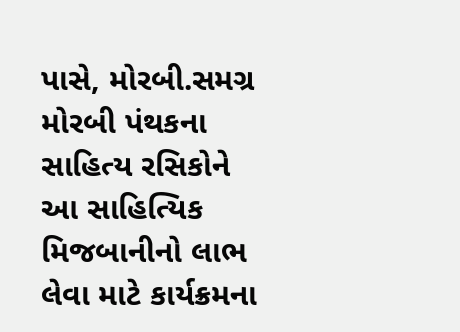પાસે, મોરબી.સમગ્ર મોરબી પંથકના સાહિત્ય રસિકોને આ સાહિત્યિક મિજબાનીનો લાભ લેવા માટે કાર્યક્રમના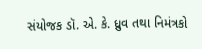સંયોજક ડૉ. એ. કે. ધ્રુવ તથા નિમંત્રકો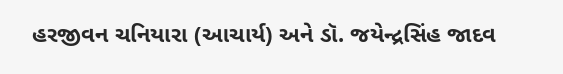હરજીવન ચનિયારા (આચાર્ય) અને ડૉ. જયેન્દ્રસિંહ જાદવ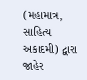(મહામાત્ર, સાહિત્ય અકાદમી) દ્વારા જાહેર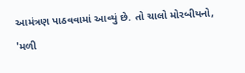આમંત્રણ પાઠવવામાં આવ્યું છે. તો ચાલો મોરબીયનો, 'મળી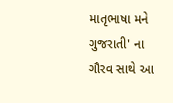માતૃભાષા મને ગુજરાતી' ના ગૌરવ સાથે આ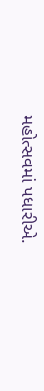મહોત્સવમાં પધારીએ.